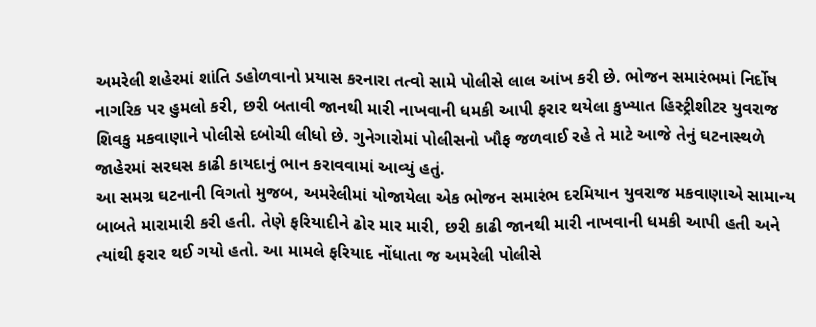અમરેલી શહેરમાં શાંતિ ડહોળવાનો પ્રયાસ કરનારા તત્વો સામે પોલીસે લાલ આંખ કરી છે. ભોજન સમારંભમાં નિર્દોષ નાગરિક પર હુમલો કરી, છરી બતાવી જાનથી મારી નાખવાની ધમકી આપી ફરાર થયેલા કુખ્યાત હિસ્ટ્રીશીટર યુવરાજ શિવકુ મકવાણાને પોલીસે દબોચી લીધો છે. ગુનેગારોમાં પોલીસનો ખૌફ જળવાઈ રહે તે માટે આજે તેનું ઘટનાસ્થળે જાહેરમાં સરઘસ કાઢી કાયદાનું ભાન કરાવવામાં આવ્યું હતું.
આ સમગ્ર ઘટનાની વિગતો મુજબ, અમરેલીમાં યોજાયેલા એક ભોજન સમારંભ દરમિયાન યુવરાજ મકવાણાએ સામાન્ય બાબતે મારામારી કરી હતી. તેણે ફરિયાદીને ઢોર માર મારી, છરી કાઢી જાનથી મારી નાખવાની ધમકી આપી હતી અને ત્યાંથી ફરાર થઈ ગયો હતો. આ મામલે ફરિયાદ નોંધાતા જ અમરેલી પોલીસે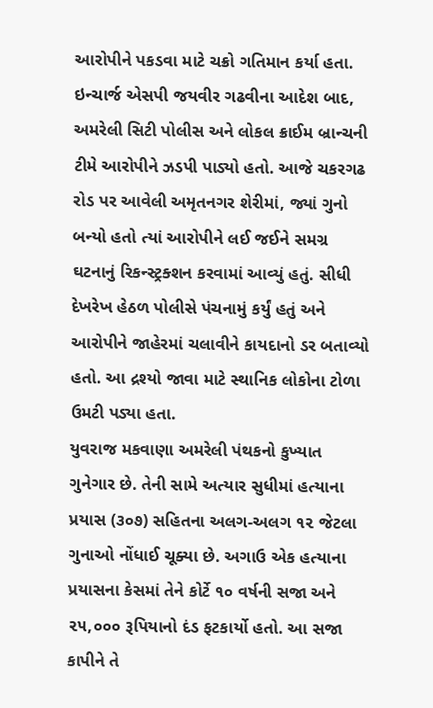આરોપીને પકડવા માટે ચક્રો ગતિમાન કર્યા હતા.
ઇન્ચાર્જ એસપી જયવીર ગઢવીના આદેશ બાદ, અમરેલી સિટી પોલીસ અને લોકલ ક્રાઈમ બ્રાન્ચની ટીમે આરોપીને ઝડપી પાડ્યો હતો. આજે ચકરગઢ રોડ પર આવેલી અમૃતનગર શેરીમાં, જ્યાં ગુનો બન્યો હતો ત્યાં આરોપીને લઈ જઈને સમગ્ર ઘટનાનું રિકન્સ્ટ્રક્શન કરવામાં આવ્યું હતું. સીધી દેખરેખ હેઠળ પોલીસે પંચનામું કર્યું હતું અને આરોપીને જાહેરમાં ચલાવીને કાયદાનો ડર બતાવ્યો હતો. આ દ્રશ્યો જાવા માટે સ્થાનિક લોકોના ટોળા ઉમટી પડ્યા હતા.
યુવરાજ મકવાણા અમરેલી પંથકનો કુખ્યાત ગુનેગાર છે. તેની સામે અત્યાર સુધીમાં હત્યાના પ્રયાસ (૩૦૭) સહિતના અલગ-અલગ ૧૨ જેટલા ગુનાઓ નોંધાઈ ચૂક્યા છે. અગાઉ એક હત્યાના પ્રયાસના કેસમાં તેને કોર્ટે ૧૦ વર્ષની સજા અને ૨૫,૦૦૦ રૂપિયાનો દંડ ફટકાર્યો હતો. આ સજા કાપીને તે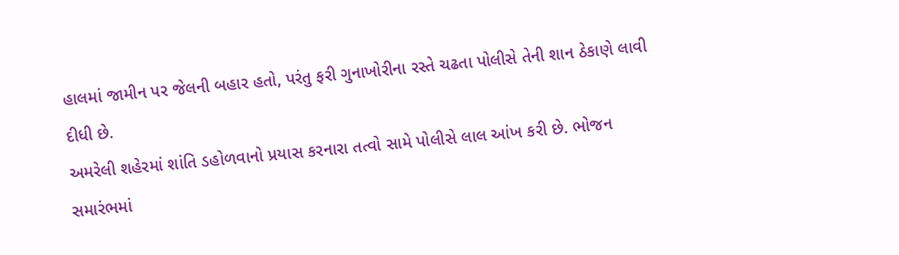હાલમાં જામીન પર જેલની બહાર હતો, પરંતુ ફરી ગુનાખોરીના રસ્તે ચઢતા પોલીસે તેની શાન ઠેકાણે લાવી દીધી છે.
અમરેલી શહેરમાં શાંતિ ડહોળવાનો પ્રયાસ કરનારા તત્વો સામે પોલીસે લાલ આંખ કરી છે. ભોજન સમારંભમાં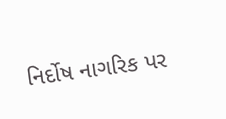નિર્દોષ નાગરિક પર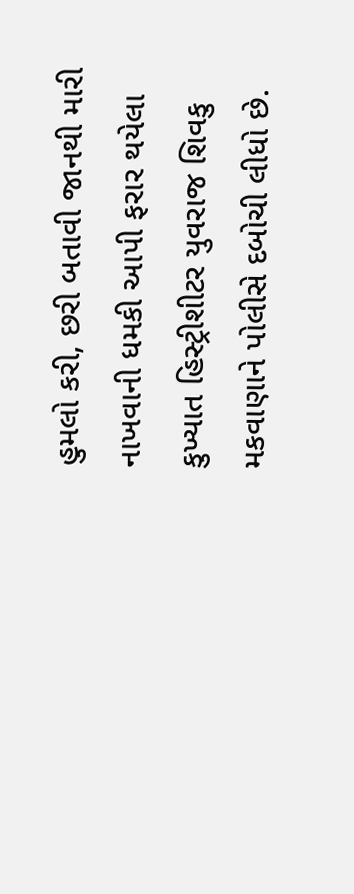હુમલો કરી, છરી બતાવી જાનથી મારી નાખવાની ધમકી આપી ફરાર થયેલા કુખ્યાત હિસ્ટ્રીશીટર યુવરાજ શિવકુ મકવાણાને પોલીસે દબોચી લીધો છે.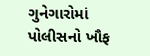ગુનેગારોમાં પોલીસનો ખૌફ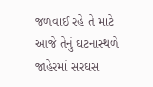જળવાઈ રહે તે માટે આજે તેનું ઘટનાસ્થળે જાહેરમાં સરઘસ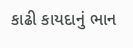કાઢી કાયદાનું ભાન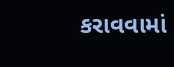કરાવવામાં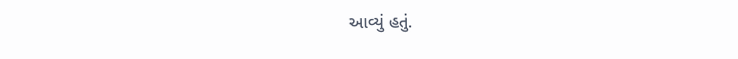આવ્યું હતું.